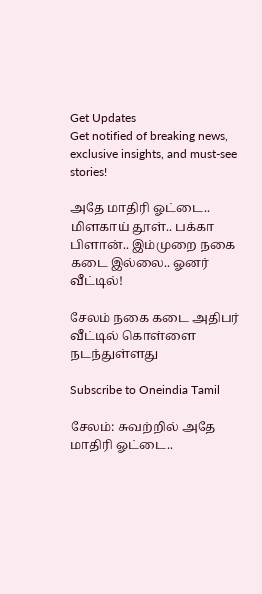Get Updates
Get notified of breaking news, exclusive insights, and must-see stories!

அதே மாதிரி ஓட்டை.. மிளகாய் தூள்.. பக்கா பிளான்.. இம்முறை நகை கடை இல்லை.. ஓனர் வீட்டில்!

சேலம் நகை கடை அதிபர் வீட்டில் கொள்ளை நடந்துள்ளது

Subscribe to Oneindia Tamil

சேலம்: சுவற்றில் அதே மாதிரி ஓட்டை..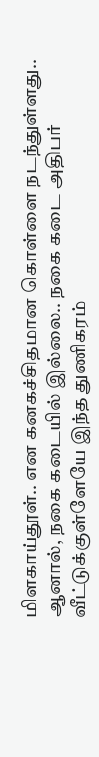மிளகாய்தூள்.. என கனகச்சிதமான கொள்ளை நடந்துள்ளது.. ஆனால், நகை கடையில் இல்லை.. நகை கடை அதிபர் வீட்டுக்குள்ளேயே இந்த துணிகரம்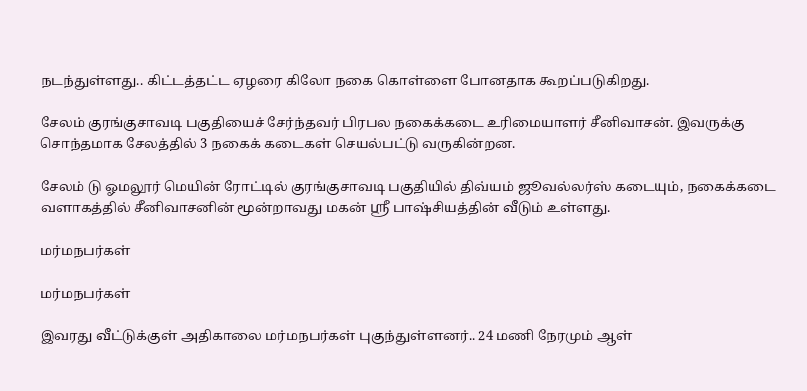நடந்துள்ளது.. கிட்டத்தட்ட ஏழரை கிலோ நகை கொள்ளை போனதாக கூறப்படுகிறது.

சேலம் குரங்குசாவடி பகுதியைச் சேர்ந்தவர் பிரபல நகைக்கடை உரிமையாளர் சீனிவாசன். இவருக்கு சொந்தமாக சேலத்தில் 3 நகைக் கடைகள் செயல்பட்டு வருகின்றன.

சேலம் டு ஓமலூர் மெயின் ரோட்டில் குரங்குசாவடி பகுதியில் திவ்யம் ஜூவல்லர்ஸ் கடையும், நகைக்கடை வளாகத்தில் சீனிவாசனின் மூன்றாவது மகன் ஶ்ரீ பாஷ்சியத்தின் வீடும் உள்ளது.

மர்மநபர்கள்

மர்மநபர்கள்

இவரது வீட்டுக்குள் அதிகாலை மர்மநபர்கள் புகுந்துள்ளனர்.. 24 மணி நேரமும் ஆள்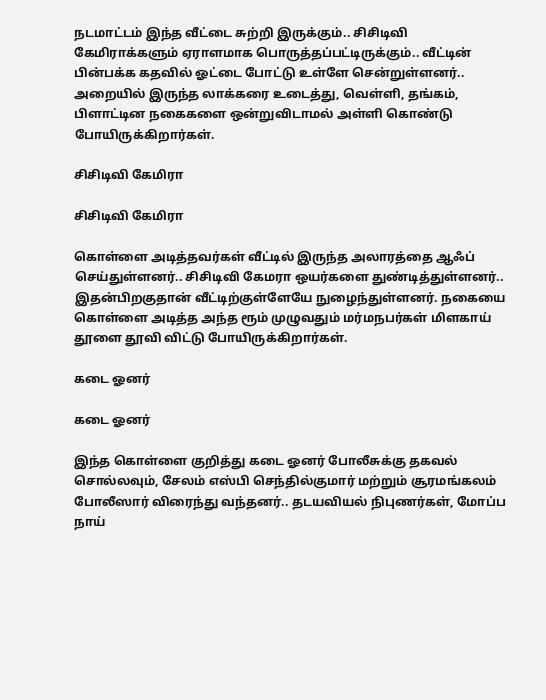நடமாட்டம் இந்த வீட்டை சுற்றி இருக்கும்.. சிசிடிவி கேமிராக்களும் ஏராளமாக பொருத்தப்பட்டிருக்கும்.. வீட்டின் பின்பக்க கதவில் ஓட்டை போட்டு உள்ளே சென்றுள்ளனர்.. அறையில் இருந்த லாக்கரை உடைத்து, வெள்ளி, தங்கம், பிளாட்டின நகைகளை ஒன்றுவிடாமல் அள்ளி கொண்டு போயிருக்கிறார்கள்.

சிசிடிவி கேமிரா

சிசிடிவி கேமிரா

கொள்ளை அடித்தவர்கள் வீட்டில் இருந்த அலாரத்தை ஆஃப் செய்துள்ளனர்.. சிசிடிவி கேமரா ஒயர்களை துண்டித்துள்ளனர்.. இதன்பிறகுதான் வீட்டிற்குள்ளேயே நுழைந்துள்ளனர். நகையை கொள்ளை அடித்த அந்த ரூம் முழுவதும் மர்மநபர்கள் மிளகாய் தூளை தூவி விட்டு போயிருக்கிறார்கள்.

கடை ஓனர்

கடை ஓனர்

இந்த கொள்ளை குறித்து கடை ஓனர் போலீசுக்கு தகவல் சொல்லவும், சேலம் எஸ்பி செந்தில்குமார் மற்றும் சூரமங்கலம் போலீஸார் விரைந்து வந்தனர்.. தடயவியல் நிபுணர்கள், மோப்ப நாய்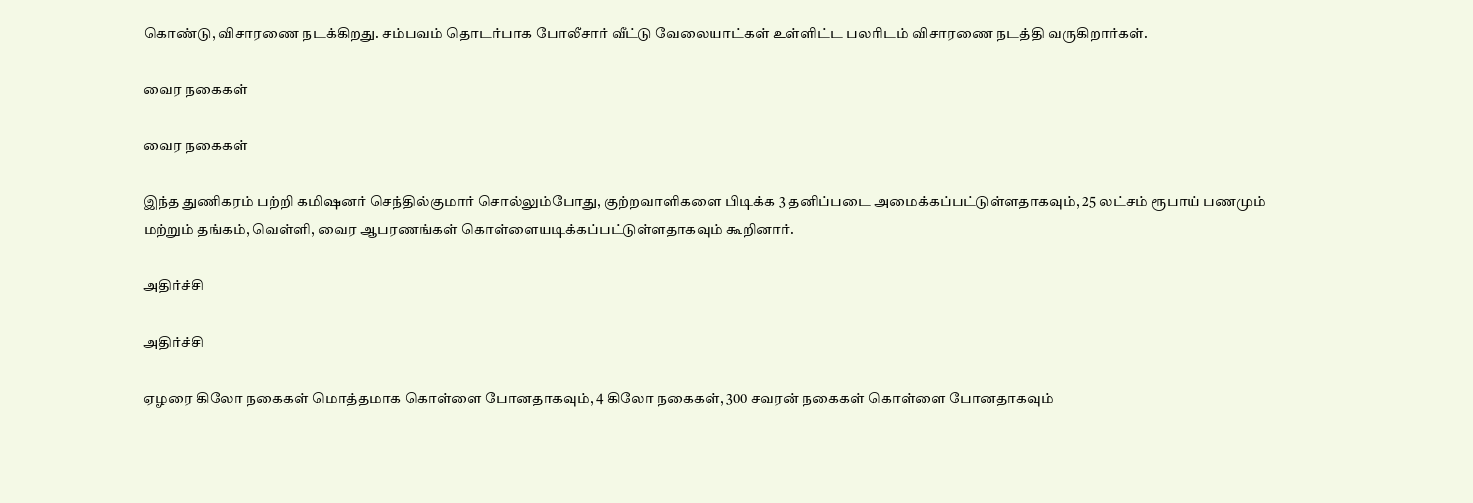கொண்டு, விசாரணை நடக்கிறது. சம்பவம் தொடர்பாக போலீசார் வீட்டு வேலையாட்கள் உள்ளிட்ட பலரிடம் விசாரணை நடத்தி வருகிறார்கள்.

வைர நகைகள்

வைர நகைகள்

இந்த துணிகரம் பற்றி கமிஷனர் செந்தில்குமார் சொல்லும்போது, குற்றவாளிகளை பிடிக்க 3 தனிப்படை அமைக்கப்பட்டுள்ளதாகவும், 25 லட்சம் ரூபாய் பணமும் மற்றும் தங்கம், வெள்ளி, வைர ஆபரணங்கள் கொள்ளையடிக்கப்பட்டுள்ளதாகவும் கூறினார்.

அதிர்ச்சி

அதிர்ச்சி

ஏழரை கிலோ நகைகள் மொத்தமாக கொள்ளை போனதாகவும், 4 கிலோ நகைகள், 300 சவரன் நகைகள் கொள்ளை போனதாகவும்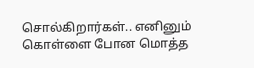சொல்கிறார்கள்.. எனினும் கொள்ளை போன மொத்த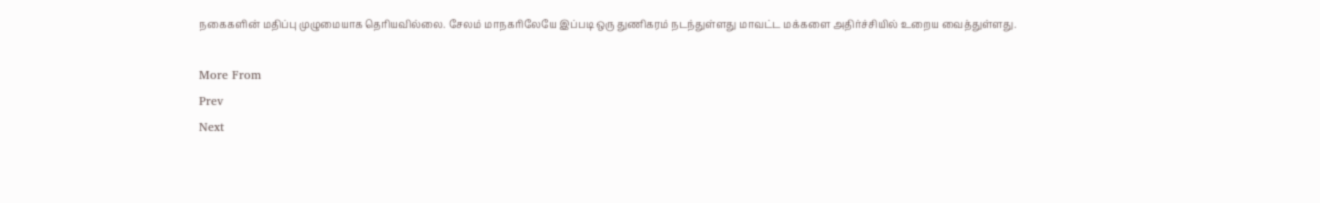நகைகளின் மதிப்பு முழுமையாக தெரியவில்லை. சேலம் மாநகரிலேயே இப்படி ஒரு துணிகரம் நடந்துள்ளது மாவட்ட மக்களை அதிர்ச்சியில் உறைய வைத்துள்ளது.

More From
Prev
Next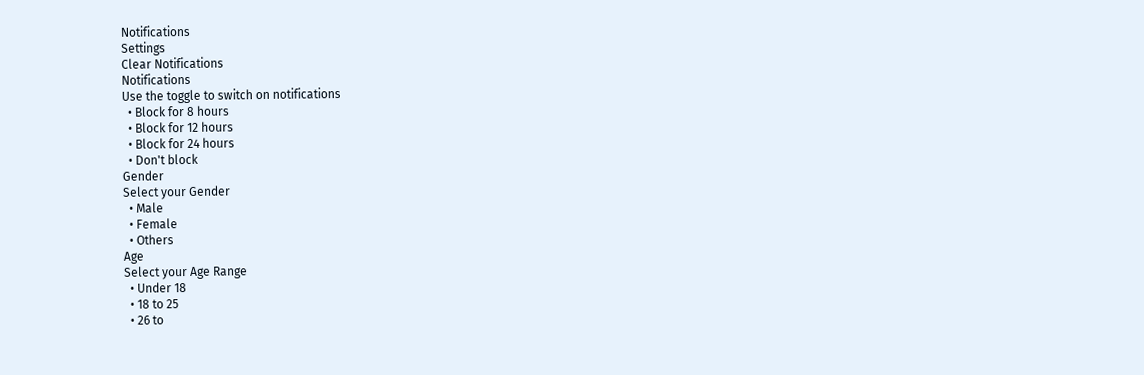Notifications
Settings
Clear Notifications
Notifications
Use the toggle to switch on notifications
  • Block for 8 hours
  • Block for 12 hours
  • Block for 24 hours
  • Don't block
Gender
Select your Gender
  • Male
  • Female
  • Others
Age
Select your Age Range
  • Under 18
  • 18 to 25
  • 26 to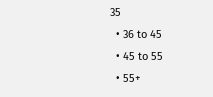35
  • 36 to 45
  • 45 to 55
  • 55+